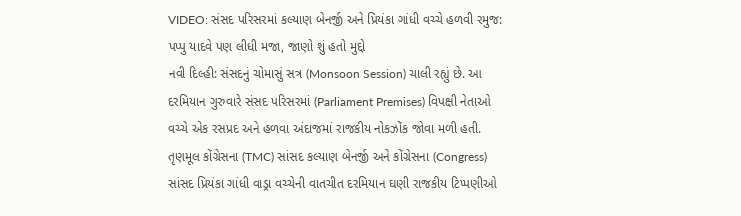VIDEO: સંસદ પરિસરમાં કલ્યાણ બેનર્જી અને પ્રિયંકા ગાંધી વચ્ચે હળવી રમુજ: પપ્પુ યાદવે પણ લીધી મજા, જાણો શું હતો મુદ્દો
નવી દિલ્હી: સંસદનું ચોમાસું સત્ર (Monsoon Session) ચાલી રહ્યું છે. આ દરમિયાન ગુરુવારે સંસદ પરિસરમાં (Parliament Premises) વિપક્ષી નેતાઓ વચ્ચે એક રસપ્રદ અને હળવા અંદાજમાં રાજકીય નોકઝોંક જોવા મળી હતી. તૃણમૂલ કોંગ્રેસના (TMC) સાંસદ કલ્યાણ બેનર્જી અને કોંગ્રેસના (Congress) સાંસદ પ્રિયંકા ગાંધી વાડ્રા વચ્ચેની વાતચીત દરમિયાન ઘણી રાજકીય ટિપ્પણીઓ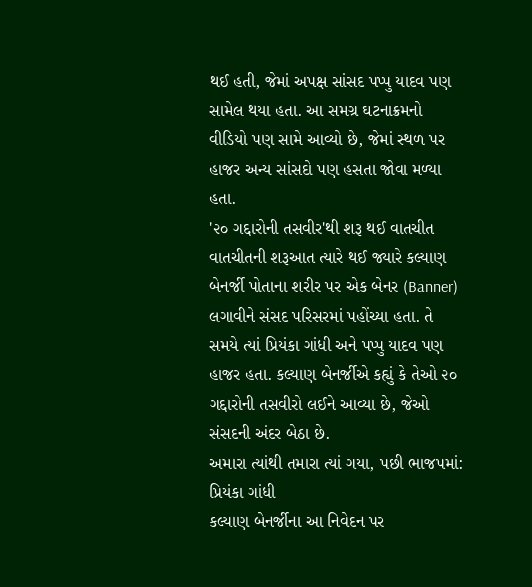થઈ હતી, જેમાં અપક્ષ સાંસદ પપ્પુ યાદવ પણ સામેલ થયા હતા. આ સમગ્ર ઘટનાક્રમનો વીડિયો પણ સામે આવ્યો છે, જેમાં સ્થળ પર હાજર અન્ય સાંસદો પણ હસતા જોવા મળ્યા હતા.
'૨૦ ગદ્દારોની તસવીર'થી શરૂ થઈ વાતચીત
વાતચીતની શરૂઆત ત્યારે થઈ જ્યારે કલ્યાણ બેનર્જી પોતાના શરીર પર એક બેનર (Banner) લગાવીને સંસદ પરિસરમાં પહોંચ્યા હતા. તે સમયે ત્યાં પ્રિયંકા ગાંધી અને પપ્પુ યાદવ પણ હાજર હતા. કલ્યાણ બેનર્જીએ કહ્યું કે તેઓ ૨૦ ગદ્દારોની તસવીરો લઈને આવ્યા છે, જેઓ સંસદની અંદર બેઠા છે.
અમારા ત્યાંથી તમારા ત્યાં ગયા, પછી ભાજપમાં: પ્રિયંકા ગાંધી
કલ્યાણ બેનર્જીના આ નિવેદન પર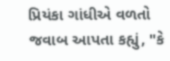પ્રિયંકા ગાંધીએ વળતો જવાબ આપતા કહ્યું, "કે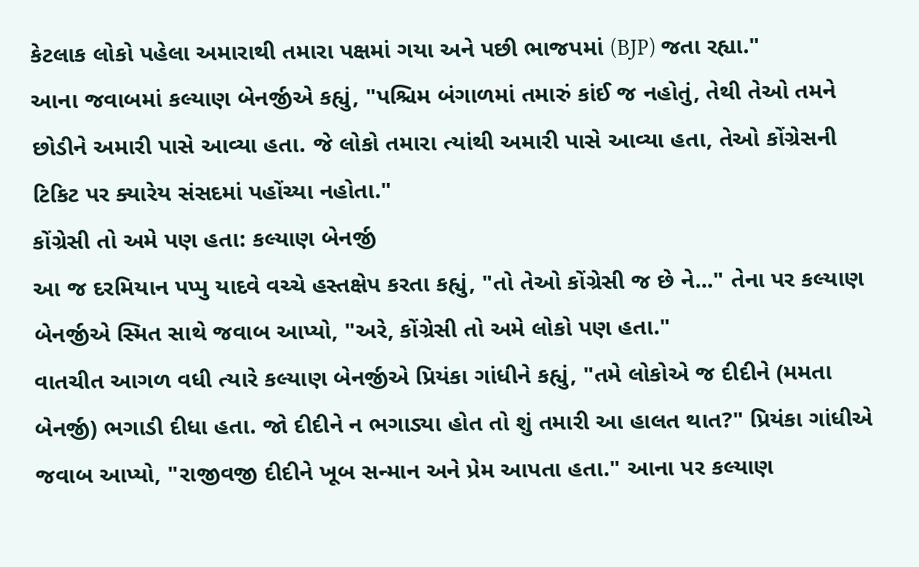કેટલાક લોકો પહેલા અમારાથી તમારા પક્ષમાં ગયા અને પછી ભાજપમાં (BJP) જતા રહ્યા."
આના જવાબમાં કલ્યાણ બેનર્જીએ કહ્યું, "પશ્ચિમ બંગાળમાં તમારું કાંઈ જ નહોતું, તેથી તેઓ તમને છોડીને અમારી પાસે આવ્યા હતા. જે લોકો તમારા ત્યાંથી અમારી પાસે આવ્યા હતા, તેઓ કોંગ્રેસની ટિકિટ પર ક્યારેય સંસદમાં પહોંચ્યા નહોતા."
કોંગ્રેસી તો અમે પણ હતા: કલ્યાણ બેનર્જી
આ જ દરમિયાન પપ્પુ યાદવે વચ્ચે હસ્તક્ષેપ કરતા કહ્યું, "તો તેઓ કોંગ્રેસી જ છે ને..." તેના પર કલ્યાણ બેનર્જીએ સ્મિત સાથે જવાબ આપ્યો, "અરે, કોંગ્રેસી તો અમે લોકો પણ હતા."
વાતચીત આગળ વધી ત્યારે કલ્યાણ બેનર્જીએ પ્રિયંકા ગાંધીને કહ્યું, "તમે લોકોએ જ દીદીને (મમતા બેનર્જી) ભગાડી દીધા હતા. જો દીદીને ન ભગાડ્યા હોત તો શું તમારી આ હાલત થાત?" પ્રિયંકા ગાંધીએ જવાબ આપ્યો, "રાજીવજી દીદીને ખૂબ સન્માન અને પ્રેમ આપતા હતા." આના પર કલ્યાણ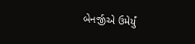બેનર્જીએ ઉમેર્યું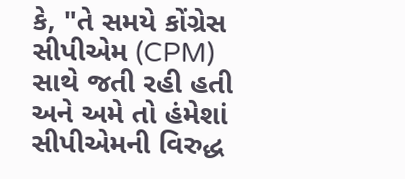કે, "તે સમયે કોંગ્રેસ સીપીએમ (CPM) સાથે જતી રહી હતી અને અમે તો હંમેશાં સીપીએમની વિરુદ્ધ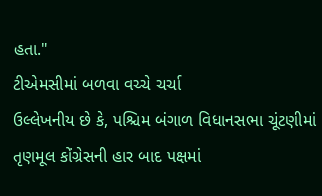હતા."
ટીએમસીમાં બળવા વચ્ચે ચર્ચા
ઉલ્લેખનીય છે કે, પશ્ચિમ બંગાળ વિધાનસભા ચૂંટણીમાં તૃણમૂલ કોંગ્રેસની હાર બાદ પક્ષમાં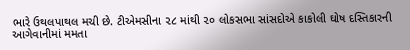ભારે ઉથલપાથલ મચી છે. ટીએમસીના ૨૮ માંથી ૨૦ લોકસભા સાંસદોએ કાકોલી ઘોષ દસ્તિકારની આગેવાનીમાં મમતા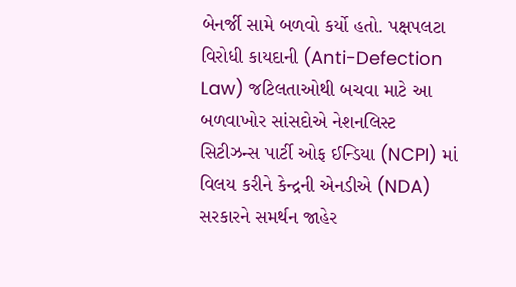બેનર્જી સામે બળવો કર્યો હતો. પક્ષપલટા વિરોધી કાયદાની (Anti-Defection Law) જટિલતાઓથી બચવા માટે આ બળવાખોર સાંસદોએ નેશનલિસ્ટ સિટીઝન્સ પાર્ટી ઓફ ઈન્ડિયા (NCPI) માં વિલય કરીને કેન્દ્રની એનડીએ (NDA) સરકારને સમર્થન જાહેર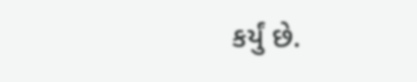કર્યું છે.